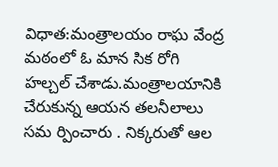విధాత:మంత్రాలయం రాఘ వేంద్ర మఠంలో ఓ మాన సిక రోగి హల్చల్ చేశాడు.మంత్రాలయానికి చేరుకున్న ఆయన తలనీలాలు సమ ర్పించారు . నిక్కరుతో ఆల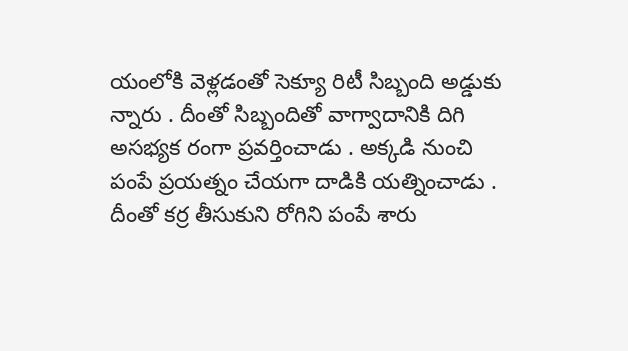యంలోకి వెళ్లడంతో సెక్యూ రిటీ సిబ్బంది అడ్డుకు న్నారు . దీంతో సిబ్బందితో వాగ్వాదానికి దిగి అసభ్యక రంగా ప్రవర్తించాడు . అక్కడి నుంచి పంపే ప్రయత్నం చేయగా దాడికి యత్నించాడు . దీంతో కర్ర తీసుకుని రోగిని పంపే శారు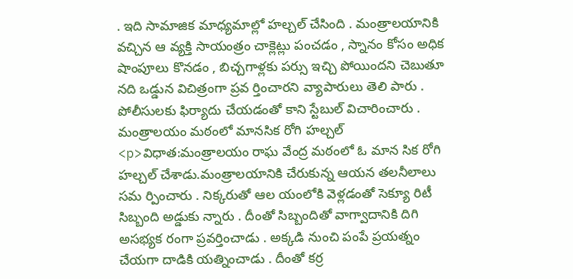. ఇది సామాజిక మాధ్యమాల్లో హల్చల్ చేసింది . మంత్రాలయానికి వచ్చిన ఆ వ్యక్తి సాయంత్రం చాక్లెట్లు పంచడం , స్నానం కోసం అధిక షాంపూలు కొనడం , బిచ్చగాళ్లకు పర్సు ఇచ్చి పోయిందని చెబుతూ నది ఒడ్డున విచిత్రంగా ప్రవ ర్తించారని వ్యాపారులు తెలి పారు . పోలీసులకు ఫిర్యాదు చేయడంతో కాని స్టేబుల్ విచారించారు .
మంత్రాలయం మఠంలో మానసిక రోగి హల్చల్
<p>విధాత:మంత్రాలయం రాఘ వేంద్ర మఠంలో ఓ మాన సిక రోగి హల్చల్ చేశాడు.మంత్రాలయానికి చేరుకున్న ఆయన తలనీలాలు సమ ర్పించారు . నిక్కరుతో ఆల యంలోకి వెళ్లడంతో సెక్యూ రిటీ సిబ్బంది అడ్డుకు న్నారు . దీంతో సిబ్బందితో వాగ్వాదానికి దిగి అసభ్యక రంగా ప్రవర్తించాడు . అక్కడి నుంచి పంపే ప్రయత్నం చేయగా దాడికి యత్నించాడు . దీంతో కర్ర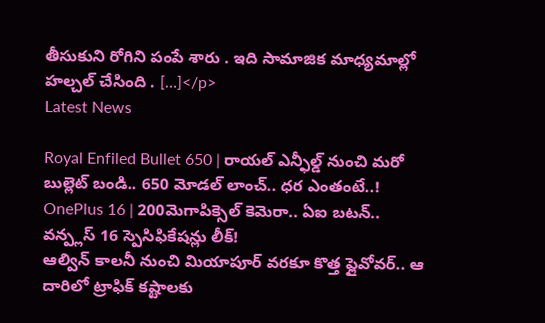తీసుకుని రోగిని పంపే శారు . ఇది సామాజిక మాధ్యమాల్లో హల్చల్ చేసింది . […]</p>
Latest News

Royal Enfiled Bullet 650 | రాయల్ ఎన్ఫీల్డ్ నుంచి మరో బుల్లెట్ బండి.. 650 మోడల్ లాంచ్.. ధర ఎంతంటే..!
OnePlus 16 | 200మెగాపిక్సెల్ కెమెరా.. ఏఐ బటన్.. వన్ప్లస్ 16 స్పెసిఫికేషన్లు లీక్!
ఆల్విన్ కాలనీ నుంచి మియాపూర్ వరకూ కొత్త ఫ్లైవోవర్.. ఆ దారిలో ట్రాఫిక్ కష్టాలకు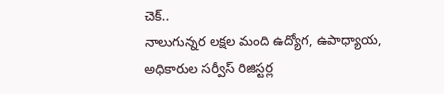చెక్..
నాలుగున్నర లక్షల మంది ఉద్యోగ, ఉపాధ్యాయ, అధికారుల సర్వీస్ రిజిస్టర్ల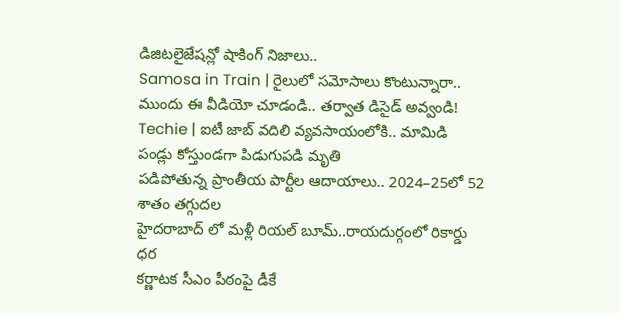డిజిటలైజేషన్లో షాకింగ్ నిజాలు..
Samosa in Train | రైలులో సమోసాలు కొంటున్నారా.. ముందు ఈ వీడియో చూడండి.. తర్వాత డిసైడ్ అవ్వండి!
Techie | ఐటీ జాబ్ వదిలి వ్యవసాయంలోకి.. మామిడి పండ్లు కోస్తుండగా పిడుగుపడి మృతి
పడిపోతున్న ప్రాంతీయ పార్టీల ఆదాయాలు.. 2024–25లో 52 శాతం తగ్గుదల
హైదరాబాద్ లో మళ్లీ రియల్ బూమ్..రాయదుర్గంలో రికార్డు ధర
కర్ణాటక సీఎం పీఠంపై డీకే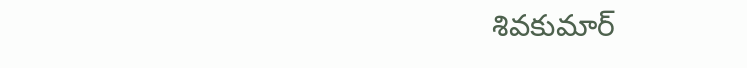శివకుమార్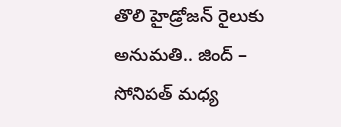తొలి హైడ్రోజన్ రైలుకు అనుమతి.. జింద్ – సోనిపత్ మధ్య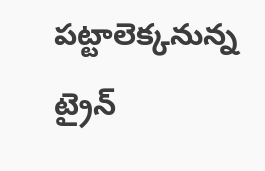పట్టాలెక్కనున్న ట్రైన్